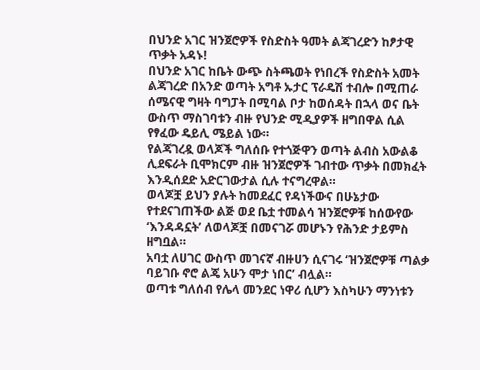በህንድ አገር ዝንጀሮዎች የስድስት ዓመት ልጃገረድን ከፆታዊ ጥቃት አዳኑ!
በህንድ አገር ከቤት ውጭ ስትጫወት የነበረች የስድስት አመት ልጃገረድ በአንድ ወጣት አግቶ ኡታር ፕራዴሽ ተብሎ በሚጠራ ሰሜናዊ ግዛት ባግፓት በሚባል ቦታ ከወሰዳት በኋላ ወና ቤት ውስጥ ማስገባቱን ብዙ የህንድ ሚዲያዎች ዘግበዋል ሲል የፃፈው ዴይሊ ሜይል ነው።
የልጃገረዷ ወላጆች ግለሰቡ የተጎጅዋን ወጣት ልብስ አውልቆ ሊደፍራት ቢሞክርም ብዙ ዝንጀሮዎች ገብተው ጥቃት በመክፈት እንዲሰደድ አድርገውታል ሲሉ ተናግረዋል።
ወላጆቿ ይህን ያሉት ከመደፈር የዳነችውና በሁኔታው የተደናገጠችው ልጅ ወደ ቤቷ ተመልሳ ዝንጀሮዎቹ ከሰውየው ‘እንዳዳኗት’ ለወላጆቿ በመናገሯ መሆኑን የሕንድ ታይምስ ዘግቧል።
አባቷ ለሀገር ውስጥ መገናኛ ብዙሀን ሲናገሩ ‘ዝንጀሮዎቹ ጣልቃ ባይገቡ ኖሮ ልጄ አሁን ሞታ ነበር’ ብሏል።
ወጣቱ ግለሰብ የሌላ መንደር ነዋሪ ሲሆን እስካሁን ማንነቱን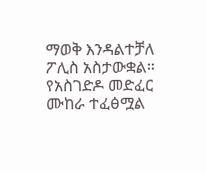ማወቅ እንዳልተቻለ ፖሊስ አስታውቋል።
የአስገድዶ መድፈር ሙከራ ተፈፅሟል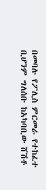በመባሉ የፖሊስ ምርመራ የተከፈተ ቢሆንም ግለሰቡ ከአካባቢው ሸሽቶ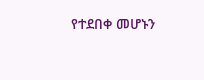የተደበቀ መሆኑን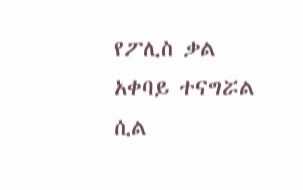የፖሊስ ቃል አቀባይ ተናግሯል ሲል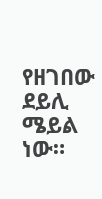የዘገበው ደይሊ ሜይል ነው።